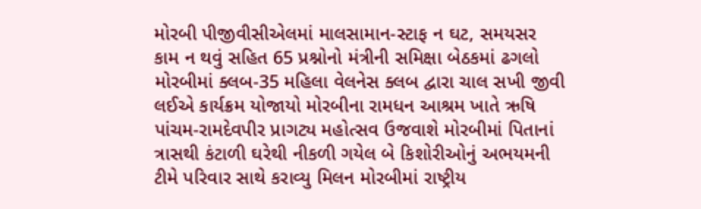મોરબી પીજીવીસીએલમાં માલસામાન-સ્ટાફ ન ઘટ, સમયસર કામ ન થવું સહિત 65 પ્રશ્નોનો મંત્રીની સમિક્ષા બેઠકમાં ઢગલો મોરબીમાં ક્લબ-35 મહિલા વેલનેસ ક્લબ દ્વારા ચાલ સખી જીવી લઈએ કાર્યક્રમ યોજાયો મોરબીના રામધન આશ્રમ ખાતે ઋષિ પાંચમ-રામદેવપીર પ્રાગટ્ય મહોત્સવ ઉજવાશે મોરબીમાં પિતાનાં ત્રાસથી કંટાળી ઘરેથી નીકળી ગયેલ બે કિશોરીઓનું અભયમની ટીમે પરિવાર સાથે કરાવ્યુ મિલન મોરબીમાં રાષ્ટ્રીય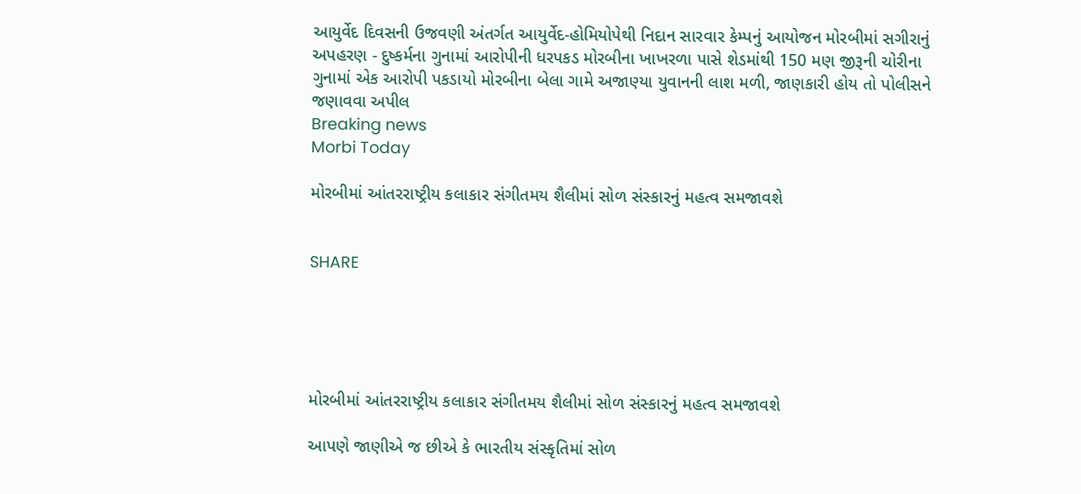આયુર્વેદ દિવસની ઉજવણી અંતર્ગત આયુર્વેદ-હોમિયોપેથી નિદાન સારવાર કેમ્પનું આયોજન મોરબીમાં સગીરાનું અપહરણ - દુષ્કર્મના ગુનામાં આરોપીની ધરપકડ મોરબીના ખાખરળા પાસે શેડમાંથી 150 મણ જીરૂની ચોરીના ગુનામાં એક આરોપી પકડાયો મોરબીના બેલા ગામે અજાણ્યા યુવાનની લાશ મળી, જાણકારી હોય તો પોલીસને જણાવવા અપીલ
Breaking news
Morbi Today

મોરબીમાં આંતરરાષ્ટ્રીય કલાકાર સંગીતમય શૈલીમાં સોળ સંસ્કારનું મહત્વ સમજાવશે


SHARE





મોરબીમાં આંતરરાષ્ટ્રીય કલાકાર સંગીતમય શૈલીમાં સોળ સંસ્કારનું મહત્વ સમજાવશે

આપણે જાણીએ જ છીએ કે ભારતીય સંસ્કૃતિમાં સોળ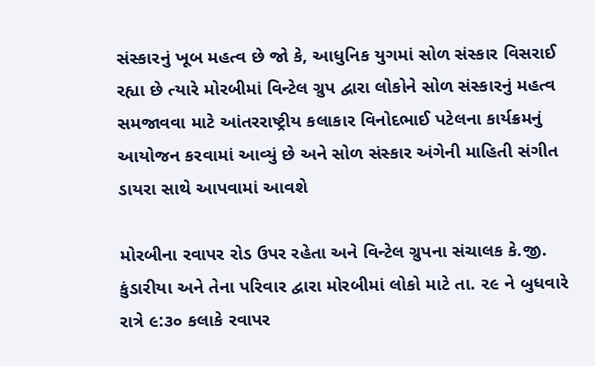સંસ્કારનું ખૂબ મહત્વ છે જો કે, આધુનિક યુગમાં સોળ સંસ્કાર વિસરાઈ રહ્યા છે ત્યારે મોરબીમાં વિન્ટેલ ગ્રુપ દ્વારા લોકોને સોળ સંસ્કારનું મહત્વ સમજાવવા માટે આંતરરાષ્ટ્રીય કલાકાર વિનોદભાઈ પટેલના કાર્યક્રમનું આયોજન કરવામાં આવ્યું છે અને સોળ સંસ્કાર અંગેની માહિતી સંગીત ડાયરા સાથે આપવામાં આવશે

મોરબીના રવાપર રોડ ઉપર રહેતા અને વિન્ટેલ ગ્રુપના સંચાલક કે.જી. કુંડારીયા અને તેના પરિવાર દ્વારા મોરબીમાં લોકો માટે તા. ૨૯ ને બુધવારે રાત્રે ૯:૩૦ કલાકે રવાપર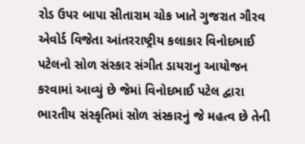રોડ ઉપર બાપા સીતારામ ચોક ખાતે ગુજરાત ગૌરવ એવોર્ડ વિજેતા આંતરરાષ્ટ્રીય કલાકાર વિનોદભાઈ પટેલનો સોળ સંસ્કાર સંગીત ડાયરાનુ આયોજન કરવામાં આવ્યું છે જેમાં વિનોદભાઈ પટેલ દ્વારા ભારતીય સંસ્કૃતિમાં સોળ સંસ્કારનું જે મહત્વ છે તેની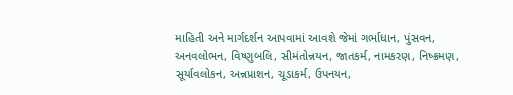માહિતી અને માર્ગદર્શન આપવામાં આવશે જેમાં ગર્ભાધાન, પુંસવન, અનવલોભન, વિષ્ણુબલિ, સીમંતોન્નયન, જાતકર્મ, નામકરણ, નિષ્ક્રમણ, સૂર્યાવલોકન, અન્નપ્રાશન, ચૂડાકર્મ, ઉપનયન,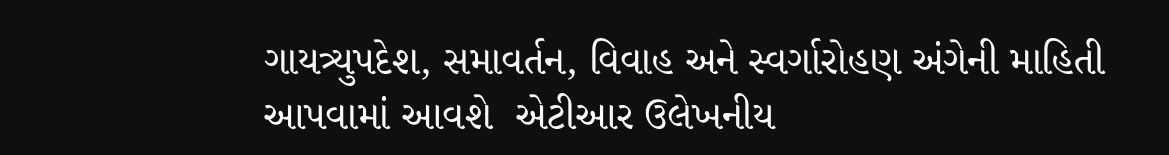ગાયત્ર્યુપદેશ, સમાવર્તન, વિવાહ અને સ્વર્ગારોહણ અંગેની માહિતી આપવામાં આવશે  એટીઆર ઉલેખનીય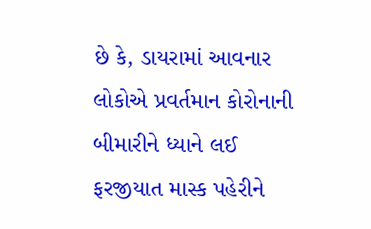છે કે, ડાયરામાં આવનાર લોકોએ પ્રવર્તમાન કોરોનાની બીમારીને ધ્યાને લઈ ફરજીયાત માસ્ક પહેરીને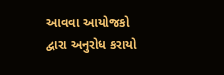આવવા આયોજકો દ્વારા અનુરોધ કરાયો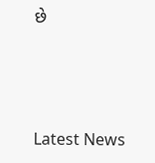છે




Latest News